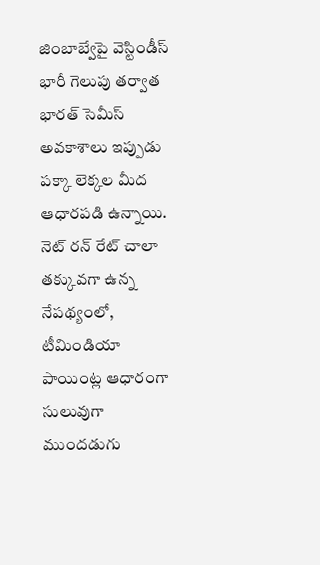జింబాబ్వేపై వెస్టిండీస్ భారీ గెలుపు తర్వాత భారత్ సెమీస్ అవకాశాలు ఇప్పుడు పక్కా లెక్కల మీద ఆధారపడి ఉన్నాయి. నెట్ రన్ రేట్ చాలా తక్కువగా ఉన్న నేపథ్యంలో, టీమిండియా పాయింట్ల ఆధారంగా సులువుగా ముందడుగు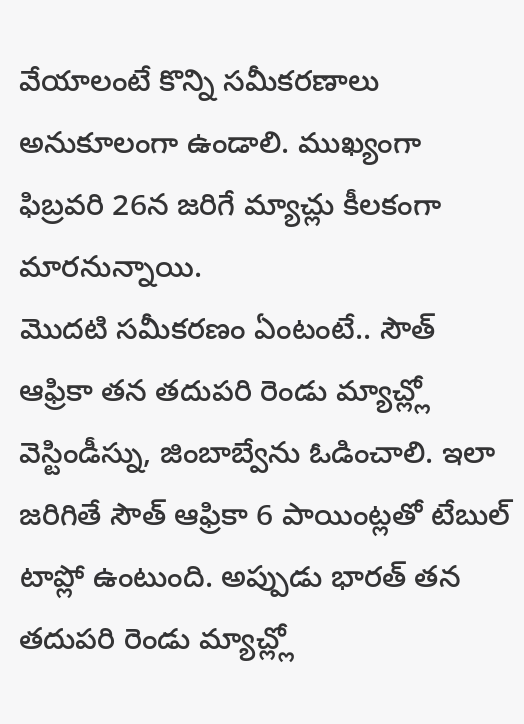వేయాలంటే కొన్ని సమీకరణాలు అనుకూలంగా ఉండాలి. ముఖ్యంగా ఫిబ్రవరి 26న జరిగే మ్యాచ్లు కీలకంగా మారనున్నాయి.
మొదటి సమీకరణం ఏంటంటే.. సౌత్ ఆఫ్రికా తన తదుపరి రెండు మ్యాచ్ల్లో వెస్టిండీస్ను, జింబాబ్వేను ఓడించాలి. ఇలా జరిగితే సౌత్ ఆఫ్రికా 6 పాయింట్లతో టేబుల్ టాప్లో ఉంటుంది. అప్పుడు భారత్ తన తదుపరి రెండు మ్యాచ్ల్లో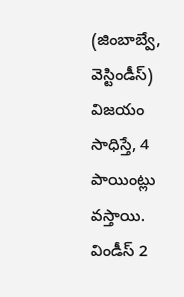(జింబాబ్వే, వెస్టిండీస్) విజయం సాధిస్తే, 4 పాయింట్లు వస్తాయి. విండీస్ 2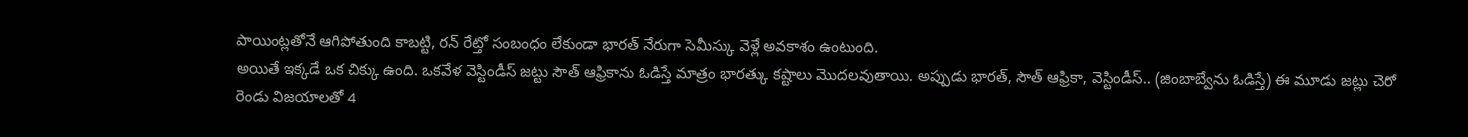పాయింట్లతోనే ఆగిపోతుంది కాబట్టి, రన్ రేట్తో సంబంధం లేకుండా భారత్ నేరుగా సెమీస్కు వెళ్లే అవకాశం ఉంటుంది.
అయితే ఇక్కడే ఒక చిక్కు ఉంది. ఒకవేళ వెస్టిండీస్ జట్టు సౌత్ ఆఫ్రికాను ఓడిస్తే మాత్రం భారత్కు కష్టాలు మొదలవుతాయి. అప్పుడు భారత్, సౌత్ ఆఫ్రికా, వెస్టిండీస్.. (జింబాబ్వేను ఓడిస్తే) ఈ మూడు జట్లు చెరో రెండు విజయాలతో 4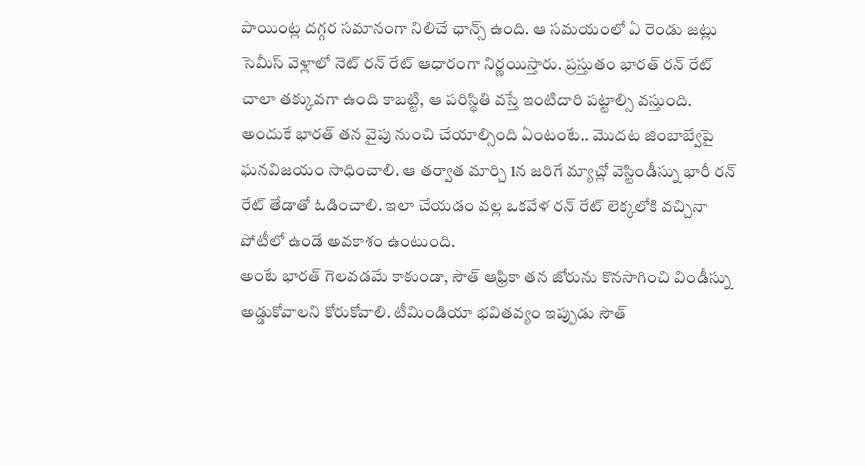పాయింట్ల దగ్గర సమానంగా నిలిచే ఛాన్స్ ఉంది. ఆ సమయంలో ఏ రెండు జట్లు సెమీస్ వెళ్లాలో నెట్ రన్ రేట్ ఆధారంగా నిర్ణయిస్తారు. ప్రస్తుతం భారత్ రన్ రేట్ చాలా తక్కువగా ఉంది కాబట్టి, ఆ పరిస్థితి వస్తే ఇంటిదారి పట్టాల్సి వస్తుంది.
అందుకే భారత్ తన వైపు నుంచి చేయాల్సింది ఏంటంటే.. మొదట జింబాబ్వేపై ఘనవిజయం సాధించాలి. ఆ తర్వాత మార్చి 1న జరిగే మ్యాచ్లో వెస్టిండీస్ను భారీ రన్ రేట్ తేడాతో ఓడించాలి. ఇలా చేయడం వల్ల ఒకవేళ రన్ రేట్ లెక్కలోకి వచ్చినా పోటీలో ఉండే అవకాశం ఉంటుంది.
అంటే భారత్ గెలవడమే కాకుండా, సౌత్ ఆఫ్రికా తన జోరును కొనసాగించి విండీస్ను అడ్డుకోవాలని కోరుకోవాలి. టీమిండియా భవితవ్యం ఇప్పుడు సౌత్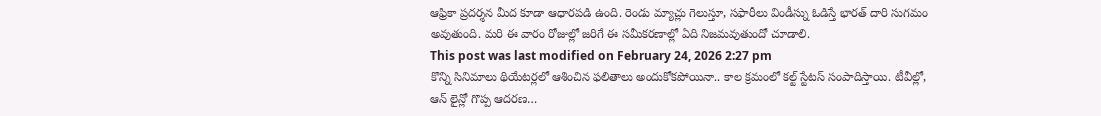ఆఫ్రికా ప్రదర్శన మీద కూడా ఆధారపడి ఉంది. రెండు మ్యాచ్లు గెలుస్తూ, సఫారీలు విండీస్ను ఓడిస్తే భారత్ దారి సుగమం అవుతుంది. మరి ఈ వారం రోజుల్లో జరిగే ఈ సమీకరణాల్లో ఏది నిజమవుతుందో చూడాలి.
This post was last modified on February 24, 2026 2:27 pm
కొన్ని సినిమాలు థియేటర్లలో ఆశించిన ఫలితాలు అందుకోకపోయినా.. కాల క్రమంలో కల్ట్ స్టేటస్ సంపాదిస్తాయి. టీవీల్లో, ఆన్ లైన్లో గొప్ప ఆదరణ…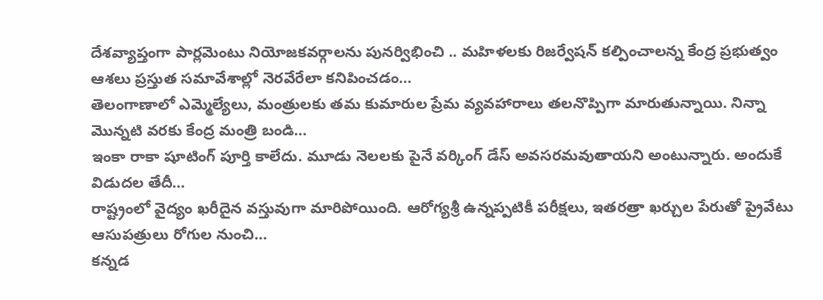దేశవ్యాప్తంగా పార్లమెంటు నియోజకవర్గాలను పునర్విభించి .. మహిళలకు రిజర్వేషన్ కల్పించాలన్న కేంద్ర ప్రభుత్వం ఆశలు ప్రస్తుత సమావేశాల్లో నెరవేరేలా కనిపించడం…
తెలంగాణాలో ఎమ్మెల్యేలు, మంత్రులకు తమ కుమారుల ప్రేమ వ్యవహారాలు తలనొప్పిగా మారుతున్నాయి. నిన్నా మొన్నటి వరకు కేంద్ర మంత్రి బండి…
ఇంకా రాకా షూటింగ్ పూర్తి కాలేదు. మూడు నెలలకు పైనే వర్కింగ్ డేస్ అవసరమవుతాయని అంటున్నారు. అందుకే విడుదల తేదీ…
రాష్ట్రంలో వైద్యం ఖరీదైన వస్తువుగా మారిపోయింది. ఆరోగ్యశ్రీ ఉన్నప్పటికీ పరీక్షలు, ఇతరత్రా ఖర్చుల పేరుతో ప్రైవేటు ఆసుపత్రులు రోగుల నుంచి…
కన్నడ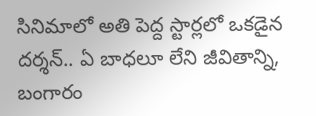సినిమాలో అతి పెద్ద స్టార్లలో ఒకడైన దర్శన్.. ఏ బాధలూ లేని జీవితాన్ని, బంగారం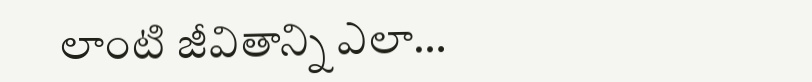లాంటి జీవితాన్ని ఎలా…